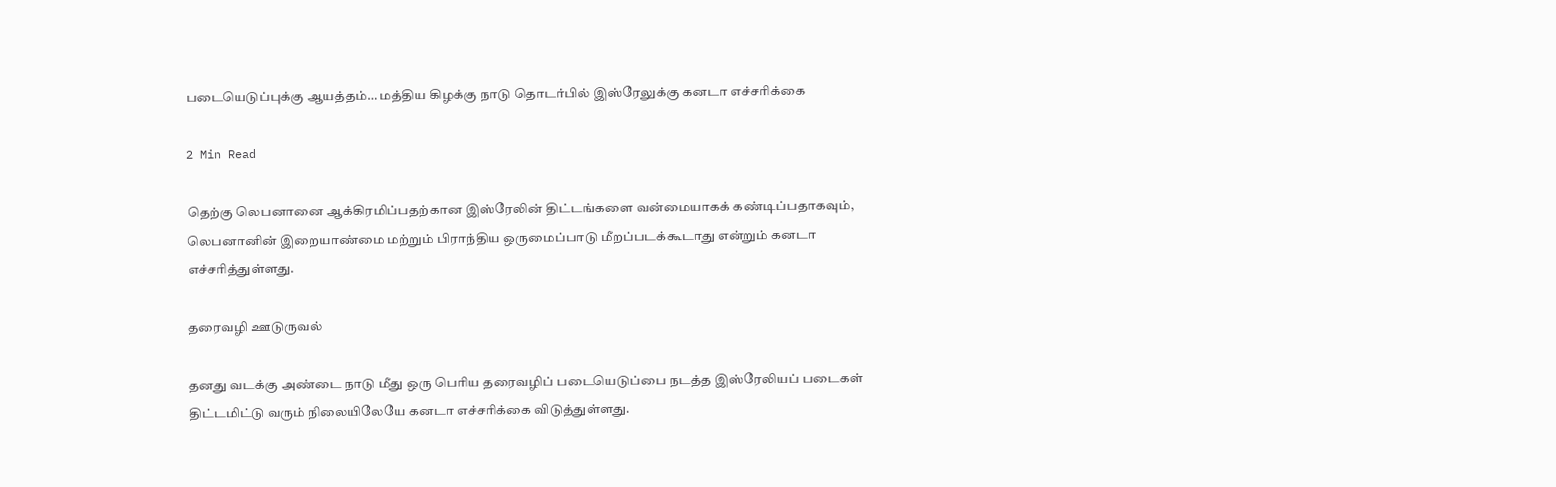படையெடுப்புக்கு ஆயத்தம்… மத்திய கிழக்கு நாடு தொடர்பில் இஸ்ரேலுக்கு கனடா எச்சரிக்கை

2 Min Read

தெற்கு லெபனானை ஆக்கிரமிப்பதற்கான இஸ்ரேலின் திட்டங்களை வன்மையாகக் கண்டிப்பதாகவும், லெபனானின் இறையாண்மை மற்றும் பிராந்திய ஒருமைப்பாடு மீறப்படக்கூடாது என்றும் கனடா எச்சரித்துள்ளது.

தரைவழி ஊடுருவல்

தனது வடக்கு அண்டை நாடு மீது ஒரு பெரிய தரைவழிப் படையெடுப்பை நடத்த இஸ்ரேலியப் படைகள் திட்டமிட்டு வரும் நிலையிலேயே கனடா எச்சரிக்கை விடுத்துள்ளது.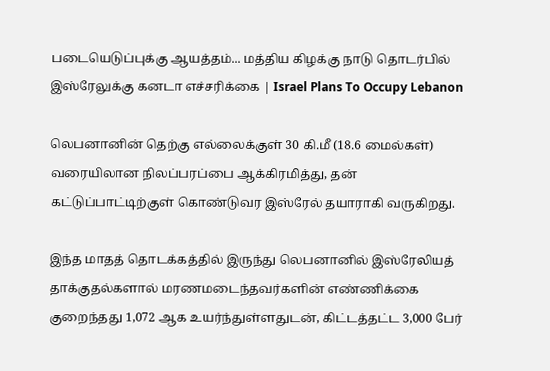படையெடுப்புக்கு ஆயத்தம்... மத்திய கிழக்கு நாடு தொடர்பில் இஸ்ரேலுக்கு கனடா எச்சரிக்கை | Israel Plans To Occupy Lebanon

லெபனானின் தெற்கு எல்லைக்குள் 30 கி.மீ (18.6 மைல்கள்) வரையிலான நிலப்பரப்பை ஆக்கிரமித்து, தன் கட்டுப்பாட்டிற்குள் கொண்டுவர இஸ்ரேல் தயாராகி வருகிறது.

இந்த மாதத் தொடக்கத்தில் இருந்து லெபனானில் இஸ்ரேலியத் தாக்குதல்களால் மரணமடைந்தவர்களின் எண்ணிக்கை குறைந்தது 1,072 ஆக உயர்ந்துள்ளதுடன், கிட்டத்தட்ட 3,000 பேர்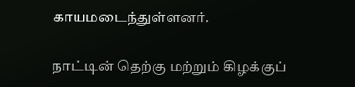காயமடைந்துள்ளனர்.

நாட்டின் தெற்கு மற்றும் கிழக்குப்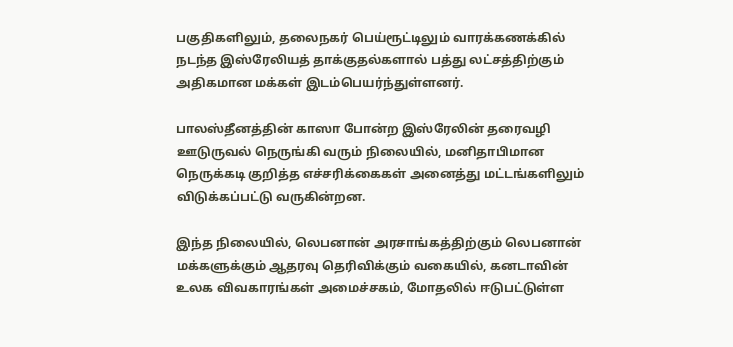பகுதிகளிலும், தலைநகர் பெய்ரூட்டிலும் வாரக்கணக்கில் நடந்த இஸ்ரேலியத் தாக்குதல்களால் பத்து லட்சத்திற்கும் அதிகமான மக்கள் இடம்பெயர்ந்துள்ளனர்.

பாலஸ்தீனத்தின் காஸா போன்ற இஸ்ரேலின் தரைவழி ஊடுருவல் நெருங்கி வரும் நிலையில், மனிதாபிமான நெருக்கடி குறித்த எச்சரிக்கைகள் அனைத்து மட்டங்களிலும் விடுக்கப்பட்டு வருகின்றன.

இந்த நிலையில், லெபனான் அரசாங்கத்திற்கும் லெபனான் மக்களுக்கும் ஆதரவு தெரிவிக்கும் வகையில், கனடாவின் உலக விவகாரங்கள் அமைச்சகம், மோதலில் ஈடுபட்டுள்ள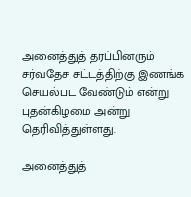அனைத்துத் தரப்பினரும் சர்வதேச சட்டத்திற்கு இணங்க செயல்பட வேண்டும் என்று புதன்கிழமை அன்று தெரிவித்துள்ளது.

அனைத்துத்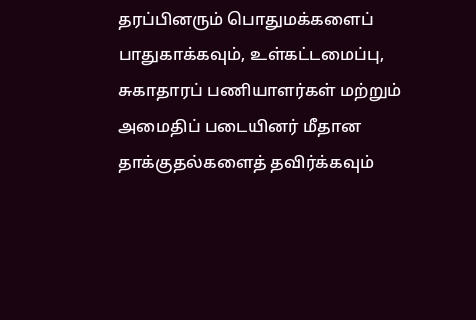தரப்பினரும் பொதுமக்களைப் பாதுகாக்கவும், உள்கட்டமைப்பு, சுகாதாரப் பணியாளர்கள் மற்றும் அமைதிப் படையினர் மீதான தாக்குதல்களைத் தவிர்க்கவும்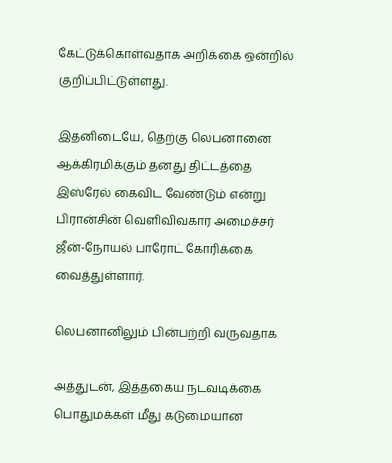கேட்டுக்கொள்வதாக அறிக்கை ஒன்றில் குறிப்பிட்டுள்ளது.

இதனிடையே, தெற்கு லெபனானை ஆக்கிரமிக்கும் தனது திட்டத்தை இஸ்ரேல் கைவிட வேண்டும் என்று பிரான்சின் வெளிவிவகார அமைச்சர் ஜீன்-நோயல் பாரோட் கோரிக்கை வைத்துள்ளார்.

லெபனானிலும் பின்பற்றி வருவதாக

அத்துடன், இத்தகைய நடவடிக்கை பொதுமக்கள் மீது கடுமையான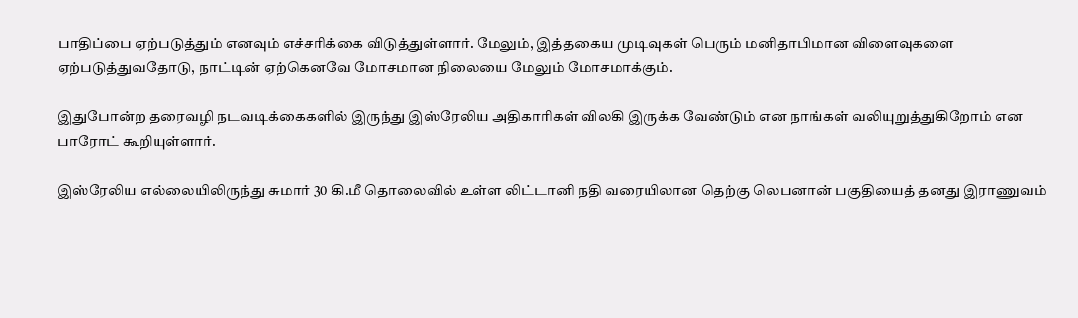பாதிப்பை ஏற்படுத்தும் எனவும் எச்சரிக்கை விடுத்துள்ளார். மேலும், இத்தகைய முடிவுகள் பெரும் மனிதாபிமான விளைவுகளை ஏற்படுத்துவதோடு, நாட்டின் ஏற்கெனவே மோசமான நிலையை மேலும் மோசமாக்கும்.

இதுபோன்ற தரைவழி நடவடிக்கைகளில் இருந்து இஸ்ரேலிய அதிகாரிகள் விலகி இருக்க வேண்டும் என நாங்கள் வலியுறுத்துகிறோம் என பாரோட் கூறியுள்ளார்.

இஸ்ரேலிய எல்லையிலிருந்து சுமார் 30 கி.மீ தொலைவில் உள்ள லிட்டானி நதி வரையிலான தெற்கு லெபனான் பகுதியைத் தனது இராணுவம்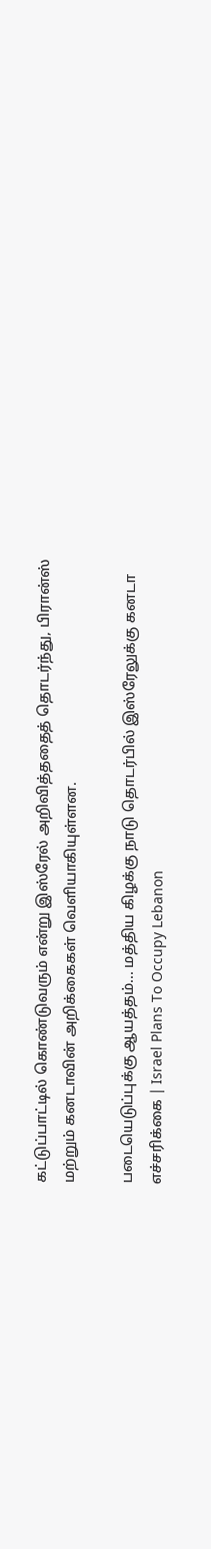கட்டுப்பாட்டில் கொண்டுவரும் என்று இஸ்ரேல் அறிவித்ததைத் தொடர்ந்து, பிரான்ஸ் மற்றும் கனடாவின் அறிக்கைகள் வெளியாகியுள்ளன.

படையெடுப்புக்கு ஆயத்தம்... மத்திய கிழக்கு நாடு தொடர்பில் இஸ்ரேலுக்கு கனடா எச்சரிக்கை | Israel Plans To Occupy Lebanon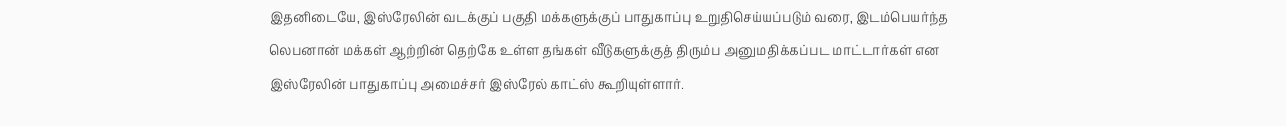இதனிடையே, இஸ்ரேலின் வடக்குப் பகுதி மக்களுக்குப் பாதுகாப்பு உறுதிசெய்யப்படும் வரை, இடம்பெயர்ந்த லெபனான் மக்கள் ஆற்றின் தெற்கே உள்ள தங்கள் வீடுகளுக்குத் திரும்ப அனுமதிக்கப்பட மாட்டார்கள் என இஸ்ரேலின் பாதுகாப்பு அமைச்சர் இஸ்ரேல் காட்ஸ் கூறியுள்ளார்.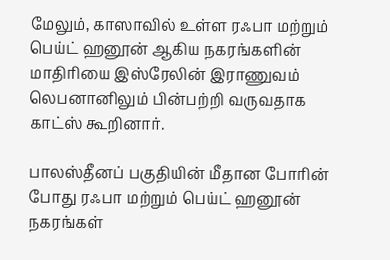மேலும், காஸாவில் உள்ள ரஃபா மற்றும் பெய்ட் ஹனூன் ஆகிய நகரங்களின் மாதிரியை இஸ்ரேலின் இராணுவம் லெபனானிலும் பின்பற்றி வருவதாக காட்ஸ் கூறினார்.

பாலஸ்தீனப் பகுதியின் மீதான போரின் போது ரஃபா மற்றும் பெய்ட் ஹனூன் நகரங்கள்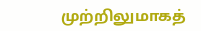முற்றிலுமாகத்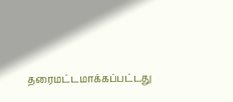தரைமட்டமாக்கப்பட்டது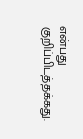என்பது குறிப்பிடத்தக்கது.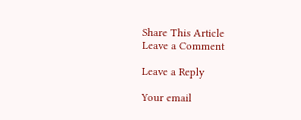Share This Article
Leave a Comment

Leave a Reply

Your email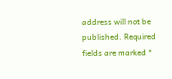address will not be published. Required fields are marked *